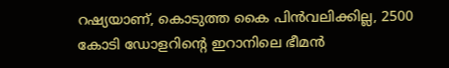റഷ്യയാണ്, കൊടുത്ത കൈ പിൻവലിക്കില്ല, 2500 കോടി ഡോളറിന്‍റെ ഇറാനിലെ ഭീമൻ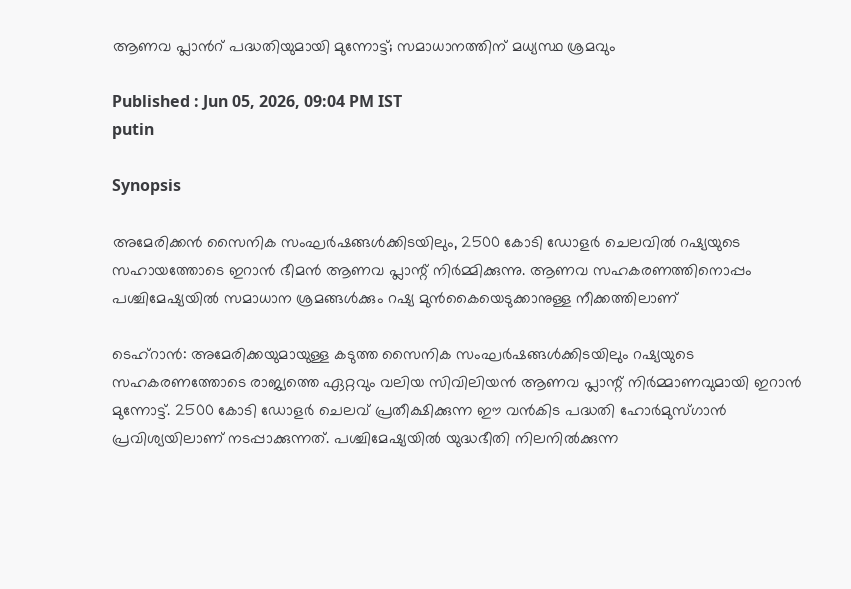ആണവ പ്ലാന്‍റ് പദ്ധതിയുമായി മുന്നോട്ട്; സമാധാനത്തിന് മധ്യസ്ഥ ശ്രമവും

Published : Jun 05, 2026, 09:04 PM IST
putin

Synopsis

അമേരിക്കൻ സൈനിക സംഘർഷങ്ങൾക്കിടയിലും, 2500 കോടി ഡോളർ ചെലവിൽ റഷ്യയുടെ സഹായത്തോടെ ഇറാൻ ഭീമൻ ആണവ പ്ലാന്റ് നിർമ്മിക്കുന്നു. ആണവ സഹകരണത്തിനൊപ്പം പശ്ചിമേഷ്യയിൽ സമാധാന ശ്രമങ്ങൾക്കും റഷ്യ മുൻകൈയെടുക്കാനുള്ള നീക്കത്തിലാണ്

ടെഹ്റാൻ: അമേരിക്കയുമായുള്ള കടുത്ത സൈനിക സംഘർഷങ്ങൾക്കിടയിലും റഷ്യയുടെ സഹകരണത്തോടെ രാജ്യത്തെ ഏറ്റവും വലിയ സിവിലിയൻ ആണവ പ്ലാന്റ് നിർമ്മാണവുമായി ഇറാൻ മുന്നോട്ട്. 2500 കോടി ഡോളർ ചെലവ് പ്രതീക്ഷിക്കുന്ന ഈ വൻകിട പദ്ധതി ഹോർമുസ്ഗാൻ പ്രവിശ്യയിലാണ് നടപ്പാക്കുന്നത്. പശ്ചിമേഷ്യയിൽ യുദ്ധഭീതി നിലനിൽക്കുന്ന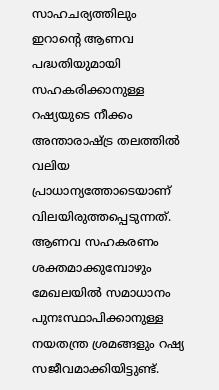സാഹചര്യത്തിലും ഇറാന്റെ ആണവ പദ്ധതിയുമായി സഹകരിക്കാനുള്ള റഷ്യയുടെ നീക്കം അന്താരാഷ്ട്ര തലത്തിൽ വലിയ പ്രാധാന്യത്തോടെയാണ് വിലയിരുത്തപ്പെടുന്നത്. ആണവ സഹകരണം ശക്തമാക്കുമ്പോഴും മേഖലയിൽ സമാധാനം പുനഃസ്ഥാപിക്കാനുള്ള നയതന്ത്ര ശ്രമങ്ങളും റഷ്യ സജീവമാക്കിയിട്ടുണ്ട്.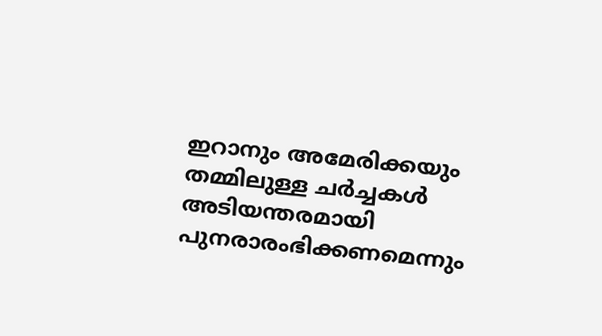ഇറാനും അമേരിക്കയും തമ്മിലുള്ള ചർച്ചകൾ അടിയന്തരമായി പുനരാരംഭിക്കണമെന്നും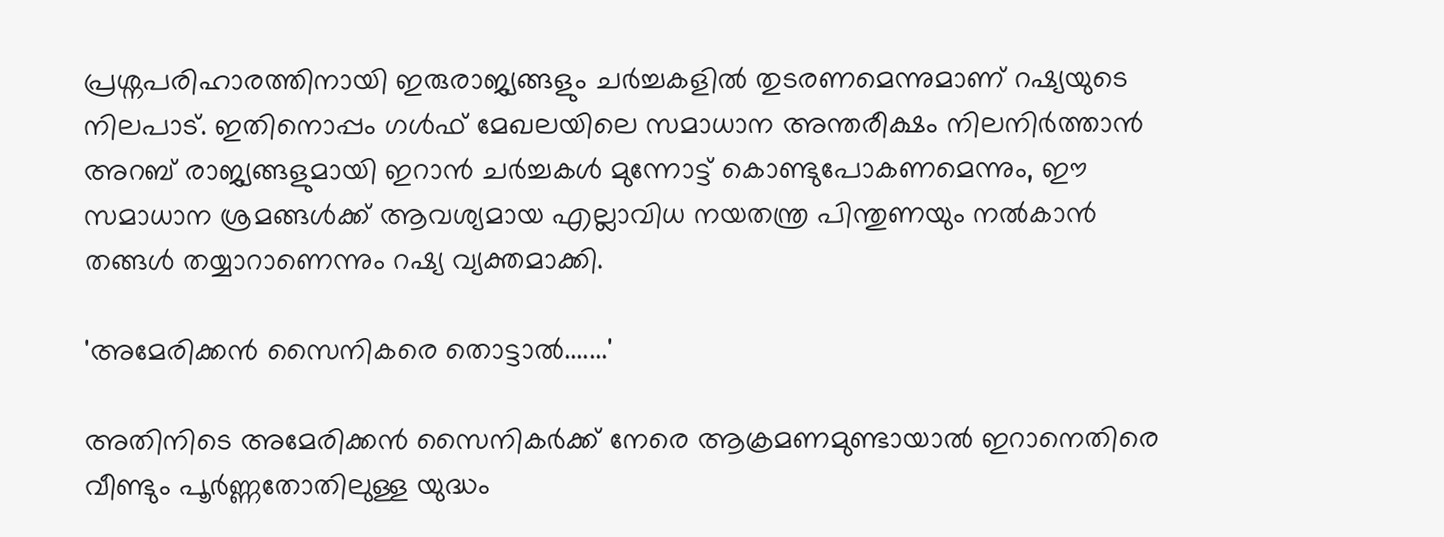പ്രശ്നപരിഹാരത്തിനായി ഇരുരാജ്യങ്ങളും ചർച്ചകളിൽ തുടരണമെന്നുമാണ് റഷ്യയുടെ നിലപാട്. ഇതിനൊപ്പം ഗൾഫ് മേഖലയിലെ സമാധാന അന്തരീക്ഷം നിലനിർത്താൻ അറബ് രാജ്യങ്ങളുമായി ഇറാൻ ചർച്ചകൾ മുന്നോട്ട് കൊണ്ടുപോകണമെന്നും, ഈ സമാധാന ശ്രമങ്ങൾക്ക് ആവശ്യമായ എല്ലാവിധ നയതന്ത്ര പിന്തുണയും നൽകാൻ തങ്ങൾ തയ്യാറാണെന്നും റഷ്യ വ്യക്തമാക്കി.

'അമേരിക്കൻ സൈനികരെ തൊട്ടാല്‍.......'

അതിനിടെ അമേരിക്കൻ സൈനികർക്ക് നേരെ ആക്രമണമുണ്ടായാൽ ഇറാനെതിരെ വീണ്ടും പൂർണ്ണതോതിലുള്ള യുദ്ധം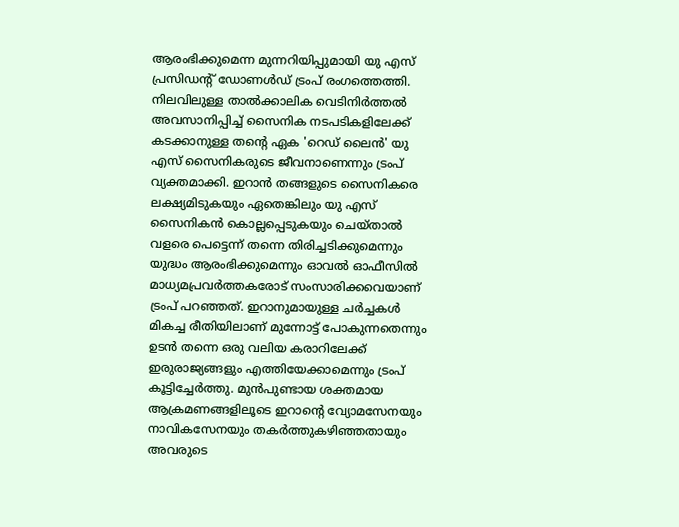ആരംഭിക്കുമെന്ന മുന്നറിയിപ്പുമായി യു എസ് പ്രസിഡന്‍റ് ഡോണൾഡ് ട്രംപ് രംഗത്തെത്തി. നിലവിലുള്ള താൽക്കാലിക വെടിനിർത്തൽ അവസാനിപ്പിച്ച് സൈനിക നടപടികളിലേക്ക് കടക്കാനുള്ള തന്‍റെ ഏക 'റെഡ് ലൈൻ' യു എസ് സൈനികരുടെ ജീവനാണെന്നും ട്രംപ് വ്യക്തമാക്കി. ഇറാൻ തങ്ങളുടെ സൈനികരെ ലക്ഷ്യമിടുകയും ഏതെങ്കിലും യു എസ് സൈനികൻ കൊല്ലപ്പെടുകയും ചെയ്താൽ വളരെ പെട്ടെന്ന് തന്നെ തിരിച്ചടിക്കുമെന്നും യുദ്ധം ആരംഭിക്കുമെന്നും ഓവൽ ഓഫീസിൽ മാധ്യമപ്രവർത്തകരോട് സംസാരിക്കവെയാണ് ട്രംപ് പറഞ്ഞത്. ഇറാനുമായുള്ള ചർച്ചകൾ മികച്ച രീതിയിലാണ് മുന്നോട്ട് പോകുന്നതെന്നും ഉടൻ തന്നെ ഒരു വലിയ കരാറിലേക്ക് ഇരുരാജ്യങ്ങളും എത്തിയേക്കാമെന്നും ട്രംപ് കൂട്ടിച്ചേർത്തു. മുൻപുണ്ടായ ശക്തമായ ആക്രമണങ്ങളിലൂടെ ഇറാന്‍റെ വ്യോമസേനയും നാവികസേനയും തകർത്തുകഴിഞ്ഞതായും അവരുടെ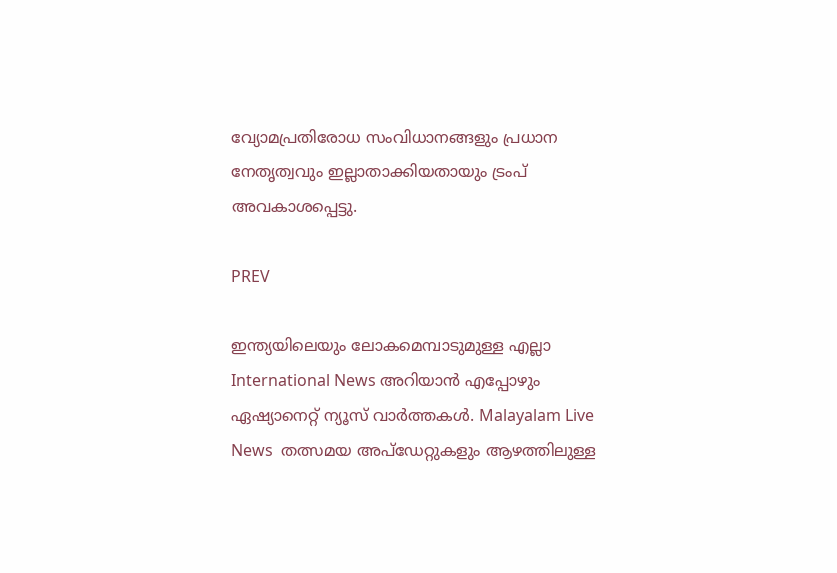വ്യോമപ്രതിരോധ സംവിധാനങ്ങളും പ്രധാന നേതൃത്വവും ഇല്ലാതാക്കിയതായും ട്രംപ് അവകാശപ്പെട്ടു.

PREV

ഇന്ത്യയിലെയും ലോകമെമ്പാടുമുള്ള എല്ലാ International News അറിയാൻ എപ്പോഴും ഏഷ്യാനെറ്റ് ന്യൂസ് വാർത്തകൾ. Malayalam Live News  തത്സമയ അപ്‌ഡേറ്റുകളും ആഴത്തിലുള്ള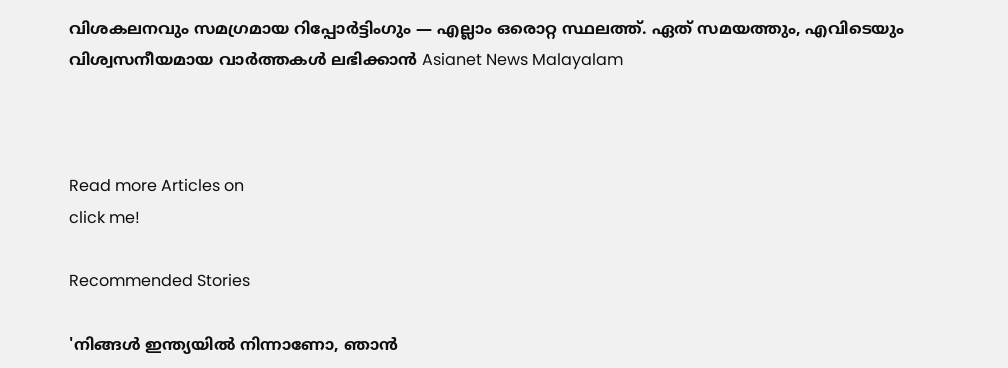വിശകലനവും സമഗ്രമായ റിപ്പോർട്ടിംഗും — എല്ലാം ഒരൊറ്റ സ്ഥലത്ത്. ഏത് സമയത്തും, എവിടെയും വിശ്വസനീയമായ വാർത്തകൾ ലഭിക്കാൻ Asianet News Malayalam



Read more Articles on
click me!

Recommended Stories

'നിങ്ങൾ ഇന്ത്യയിൽ നിന്നാണോ, ഞാൻ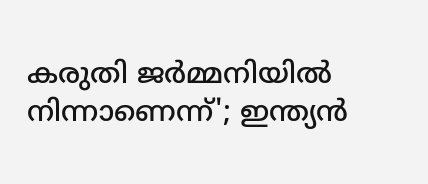കരുതി ജർമ്മനിയിൽ നിന്നാണെന്ന്'; ഇന്ത്യൻ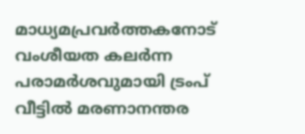മാധ്യമപ്രവർത്തകനോട് വംശീയത കലർന്ന പരാമർശവുമായി ട്രംപ്
വീട്ടില്‍ മരണാനന്തര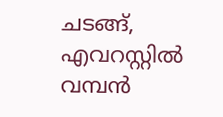ചടങ്ങ്, എവറസ്റ്റില്‍ വമ്പന്‍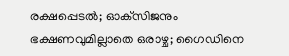രക്ഷപ്പെടല്‍; ഓക്‌സിജനും ഭക്ഷണവുമില്ലാതെ ഒരാഴ്ച; ഗൈഡിനെ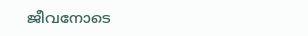ജീവനോടെ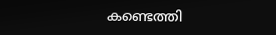കണ്ടെത്തി